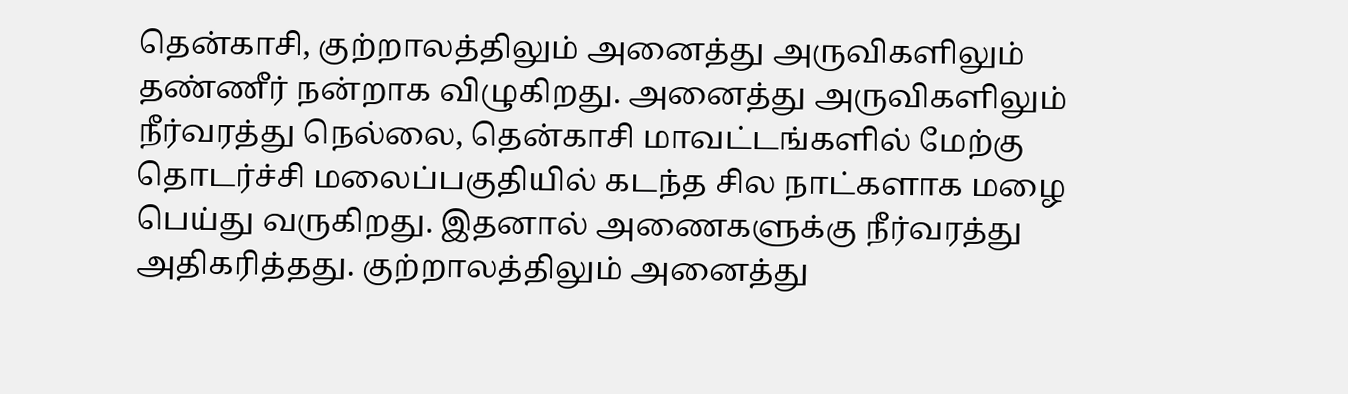தென்காசி, குற்றாலத்திலும் அனைத்து அருவிகளிலும் தண்ணீர் நன்றாக விழுகிறது. அனைத்து அருவிகளிலும் நீர்வரத்து நெல்லை, தென்காசி மாவட்டங்களில் மேற்கு தொடர்ச்சி மலைப்பகுதியில் கடந்த சில நாட்களாக மழை பெய்து வருகிறது. இதனால் அணைகளுக்கு நீர்வரத்து அதிகரித்தது. குற்றாலத்திலும் அனைத்து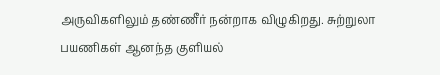அருவிகளிலும் தண்ணீர் நன்றாக விழுகிறது. சுற்றுலா பயணிகள் ஆனந்த குளியல்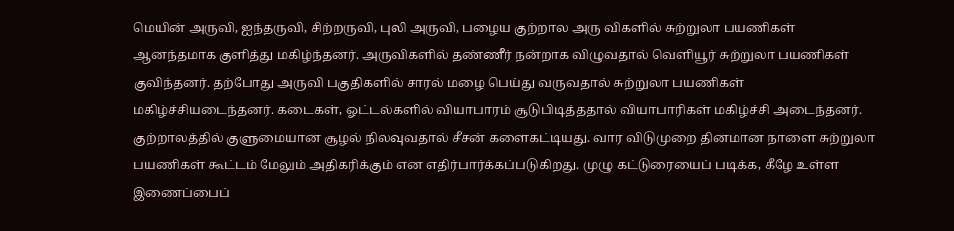மெயின் அருவி, ஐந்தருவி, சிற்றருவி, புலி அருவி, பழைய குற்றால அரு விகளில் சுற்றுலா பயணிகள் ஆனந்தமாக குளித்து மகிழ்ந்தனர். அருவிகளில் தண்ணீர் நன்றாக விழுவதால் வெளியூர் சுற்றுலா பயணிகள் குவிந்தனர். தற்போது அருவி பகுதிகளில் சாரல் மழை பெய்து வருவதால் சுற்றுலா பயணிகள் மகிழ்ச்சியடைந்தனர். கடைகள், ஓட்டல்களில் வியாபாரம் சூடுபிடித்ததால் வியாபாரிகள் மகிழ்ச்சி அடைந்தனர். குற்றாலத்தில் குளுமையான சூழல் நிலவுவதால் சீசன் களைகட்டியது. வார விடுமுறை தினமான நாளை சுற்றுலா பயணிகள் கூட்டம் மேலும் அதிகரிக்கும் என எதிர்பார்க்கப்படுகிறது. முழு கட்டுரையைப் படிக்க, கீழே உள்ள இணைப்பைப்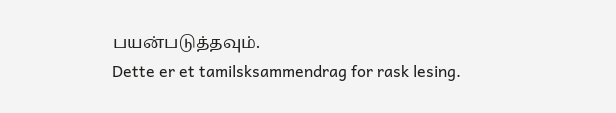பயன்படுத்தவும்.
Dette er et tamilsksammendrag for rask lesing.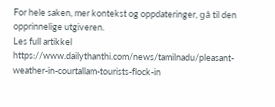For hele saken, mer kontekst og oppdateringer, gå til den opprinnelige utgiveren.
Les full artikkel
https://www.dailythanthi.com/news/tamilnadu/pleasant-weather-in-courtallam-tourists-flock-in